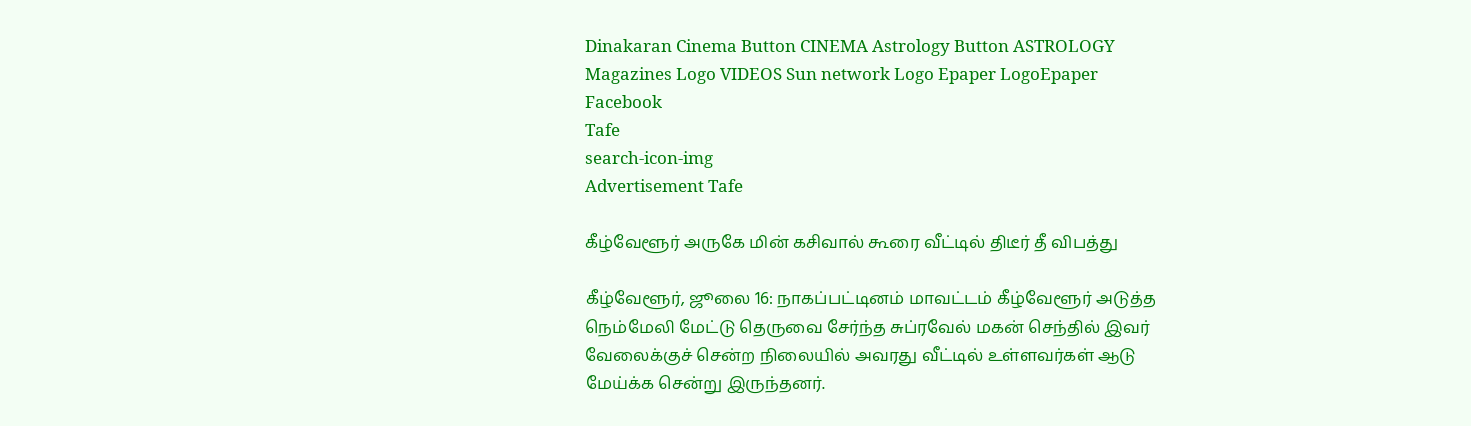Dinakaran Cinema Button CINEMA Astrology Button ASTROLOGY  Magazines Logo VIDEOS Sun network Logo Epaper LogoEpaper Facebook
Tafe
search-icon-img
Advertisement Tafe

கீழ்வேளூர் அருகே மின் கசிவால் கூரை வீட்டில் திடீர் தீ விபத்து

கீழ்வேளூர், ஜூலை 16: நாகப்பட்டினம் மாவட்டம் கீழ்வேளூர் அடுத்த நெம்மேலி மேட்டு தெருவை சேர்ந்த சுப்ரவேல் மகன் செந்தில் இவர் வேலைக்குச் சென்ற நிலையில் அவரது வீட்டில் உள்ளவர்கள் ஆடு மேய்க்க சென்று இருந்தனர்.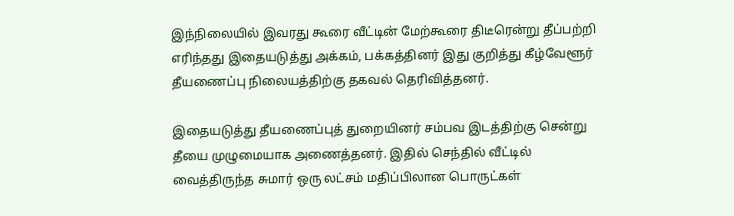இந்நிலையில் இவரது கூரை வீட்டின் மேற்கூரை திடீரென்று தீப்பற்றி எரிந்தது இதையடுத்து அக்கம், பக்கத்தினர் இது குறித்து கீழ்வேளூர் தீயணைப்பு நிலையத்திற்கு தகவல் தெரிவித்தனர்.

இதையடுத்து தீயணைப்புத் துறையினர் சம்பவ இடத்திற்கு சென்று தீயை முழுமையாக அணைத்தனர். இதில் செந்தில் வீட்டில் வைத்திருந்த சுமார் ஒரு லட்சம் மதிப்பிலான பொருட்கள்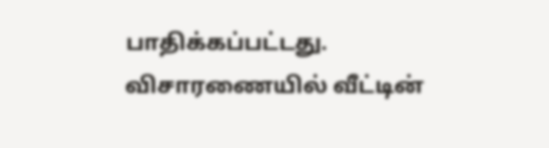பாதிக்கப்பட்டது. விசாரணையில் வீட்டின்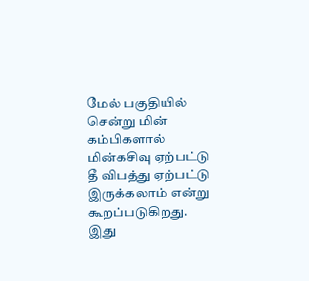மேல் பகுதியில் சென்று மின் கம்பிகளால் மின்கசிவு ஏற்பட்டு தீ விபத்து ஏற்பட்டு இருக்கலாம் என்று கூறப்படுகிறது. இது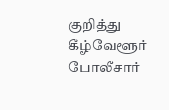குறித்து கீழ்வேளூர் போலீசார்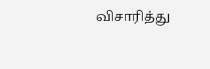விசாரித்து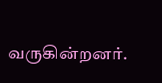வருகின்றனர்.